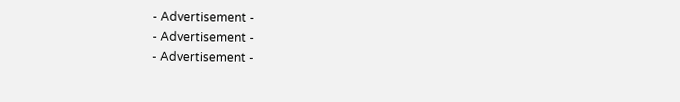- Advertisement -
- Advertisement -
- Advertisement -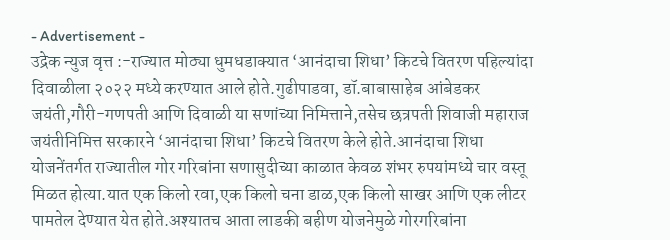- Advertisement -
उद्रेक न्युज वृत्त :-राज्यात मोठ्या धुमधडाक्यात ‘आनंदाचा शिधा’ किटचे वितरण पहिल्यांदा दिवाळीला २०२२ मध्ये करण्यात आले होते.गुढीपाडवा, डॉ.बाबासाहेब आंबेडकर जयंती,गौरी-गणपती आणि दिवाळी या सणांच्या निमित्ताने,तसेच छत्रपती शिवाजी महाराज जयंतीनिमित्त सरकारने ‘आनंदाचा शिधा’ किटचे वितरण केले होते.आनंदाचा शिधा योजनेंतर्गत राज्यातील गोर गरिबांना सणासुदीच्या काळात केवळ शंभर रुपयांमध्ये चार वस्तू मिळत होत्या.यात एक किलो रवा,एक किलो चना डाळ,एक किलो साखर आणि एक लीटर पामतेल देण्यात येत होते.अश्यातच आता लाडकी बहीण योजनेमुळे गोरगरिबांना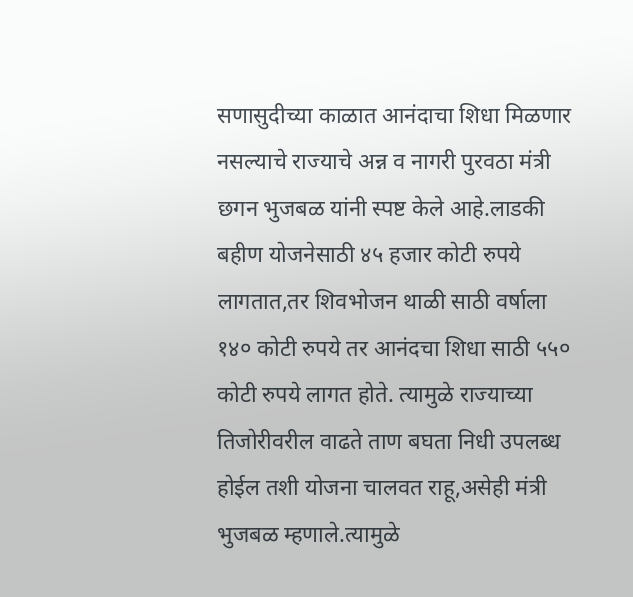सणासुदीच्या काळात आनंदाचा शिधा मिळणार नसल्याचे राज्याचे अन्न व नागरी पुरवठा मंत्री छगन भुजबळ यांनी स्पष्ट केले आहे.लाडकी बहीण योजनेसाठी ४५ हजार कोटी रुपये लागतात,तर शिवभोजन थाळी साठी वर्षाला १४० कोटी रुपये तर आनंदचा शिधा साठी ५५० कोटी रुपये लागत होते. त्यामुळे राज्याच्या तिजोरीवरील वाढते ताण बघता निधी उपलब्ध होईल तशी योजना चालवत राहू,असेही मंत्री भुजबळ म्हणाले.त्यामुळे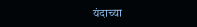यंदाच्या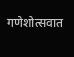गणेशोत्सवात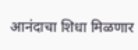आनंदाचा शिधा मिळणार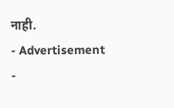नाही.
- Advertisement -